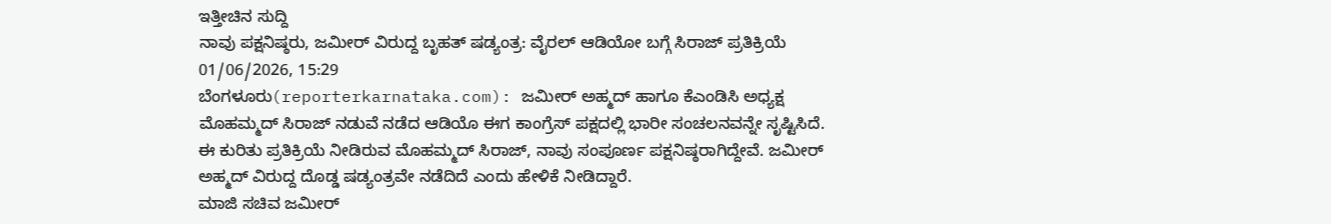ಇತ್ತೀಚಿನ ಸುದ್ದಿ
ನಾವು ಪಕ್ಷನಿಷ್ಠರು, ಜಮೀರ್ ವಿರುದ್ದ ಬೃಹತ್ ಷಡ್ಯಂತ್ರ: ವೈರಲ್ ಆಡಿಯೋ ಬಗ್ಗೆ ಸಿರಾಜ್ ಪ್ರತಿಕ್ರಿಯೆ
01/06/2026, 15:29
ಬೆಂಗಳೂರು(reporterkarnataka.com): ಜಮೀರ್ ಅಹ್ಮದ್ ಹಾಗೂ ಕೆಎಂಡಿಸಿ ಅಧ್ಯಕ್ಷ ಮೊಹಮ್ಮದ್ ಸಿರಾಜ್ ನಡುವೆ ನಡೆದ ಆಡಿಯೊ ಈಗ ಕಾಂಗ್ರೆಸ್ ಪಕ್ಷದಲ್ಲಿ ಭಾರೀ ಸಂಚಲನವನ್ನೇ ಸೃಷ್ಟಿಸಿದೆ. ಈ ಕುರಿತು ಪ್ರತಿಕ್ರಿಯೆ ನೀಡಿರುವ ಮೊಹಮ್ಮದ್ ಸಿರಾಜ್, ನಾವು ಸಂಪೂರ್ಣ ಪಕ್ಷನಿಷ್ಠರಾಗಿದ್ದೇವೆ. ಜಮೀರ್ ಅಹ್ಮದ್ ವಿರುದ್ದ ದೊಡ್ಡ ಷಡ್ಯಂತ್ರವೇ ನಡೆದಿದೆ ಎಂದು ಹೇಳಿಕೆ ನೀಡಿದ್ದಾರೆ.
ಮಾಜಿ ಸಚಿವ ಜಮೀರ್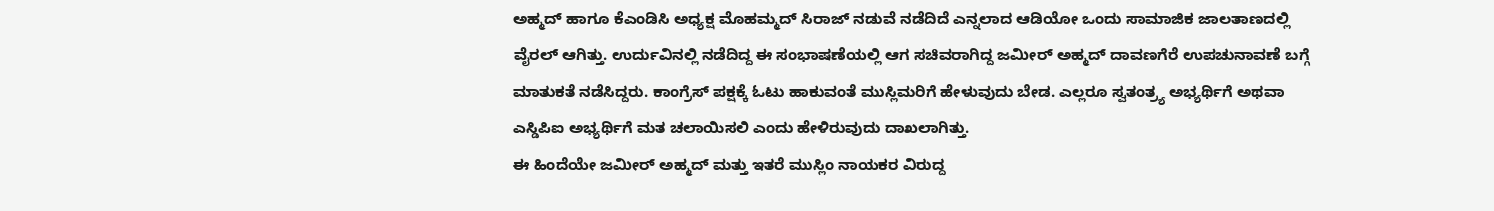ಅಹ್ಮದ್ ಹಾಗೂ ಕೆಎಂಡಿಸಿ ಅಧ್ಯಕ್ಷ ಮೊಹಮ್ಮದ್ ಸಿರಾಜ್ ನಡುವೆ ನಡೆದಿದೆ ಎನ್ನಲಾದ ಆಡಿಯೋ ಒಂದು ಸಾಮಾಜಿಕ ಜಾಲತಾಣದಲ್ಲಿ ವೈರಲ್ ಆಗಿತ್ತು. ಉರ್ದುವಿನಲ್ಲಿ ನಡೆದಿದ್ದ ಈ ಸಂಭಾಷಣೆಯಲ್ಲಿ ಆಗ ಸಚಿವರಾಗಿದ್ದ ಜಮೀರ್ ಅಹ್ಮದ್ ದಾವಣಗೆರೆ ಉಪಚುನಾವಣೆ ಬಗ್ಗೆ ಮಾತುಕತೆ ನಡೆಸಿದ್ದರು. ಕಾಂಗ್ರೆಸ್ ಪಕ್ಷಕ್ಕೆ ಓಟು ಹಾಕುವಂತೆ ಮುಸ್ಲಿಮರಿಗೆ ಹೇಳುವುದು ಬೇಡ. ಎಲ್ಲರೂ ಸ್ವತಂತ್ರ್ಯ ಅಭ್ಯರ್ಥಿಗೆ ಅಥವಾ ಎಸ್ಡಿಪಿಐ ಅಭ್ಯರ್ಥಿಗೆ ಮತ ಚಲಾಯಿಸಲಿ ಎಂದು ಹೇಳಿರುವುದು ದಾಖಲಾಗಿತ್ತು.
ಈ ಹಿಂದೆಯೇ ಜಮೀರ್ ಅಹ್ಮದ್ ಮತ್ತು ಇತರೆ ಮುಸ್ಲಿಂ ನಾಯಕರ ವಿರುದ್ದ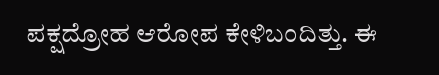ಪಕ್ಷದ್ರೋಹ ಆರೋಪ ಕೇಳಿಬಂದಿತ್ತು. ಈ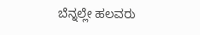ಬೆನ್ನಲ್ಲೇ ಹಲವರು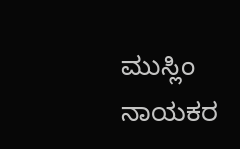ಮುಸ್ಲಿಂ ನಾಯಕರ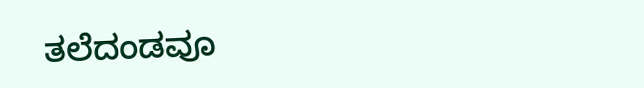ತಲೆದಂಡವೂ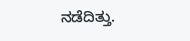ನಡೆದಿತ್ತು.